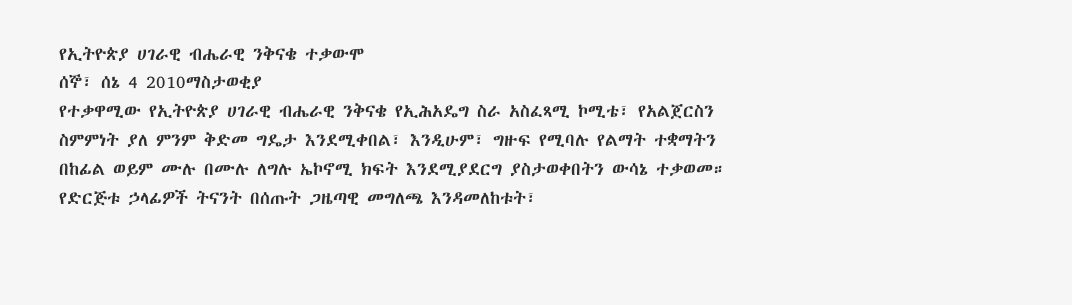የኢትዮጵያ ሀገራዊ ብሔራዊ ንቅናቄ ተቃውሞ
ሰኞ፣ ሰኔ 4 2010ማስታወቂያ
የተቃዋሚው የኢትዮጵያ ሀገራዊ ብሔራዊ ንቅናቄ የኢሕአዴግ ስራ አስፈጻሚ ኮሚቴ፣ የአልጀርስን ስምምነት ያለ ምንም ቅድመ ግዴታ እንደሚቀበል፣ እንዲሁም፣ ግዙፍ የሚባሉ የልማት ተቋማትን በከፊል ወይም ሙሉ በሙሉ ለግሉ ኤኮኖሚ ክፍት እንደሚያደርግ ያስታወቀበትን ውሳኔ ተቃወመ። የድርጅቱ ኃላፊዎች ትናንት በሰጡት ጋዜጣዊ መግለጫ እንዳመለከቱት፣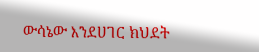ውሳኔው እንደሀገር ክህደት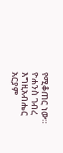የሚቆጠር ነው።
ዮሐንስ ገብረ እግዚአብሔር
አርያም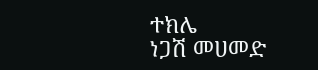ተክሌ
ነጋሽ መሀመድ